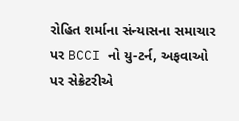રોહિત શર્માના સંન્યાસના સમાચાર પર BCCI નો યુ-ટર્ન, અફવાઓ પર સેક્રેટરીએ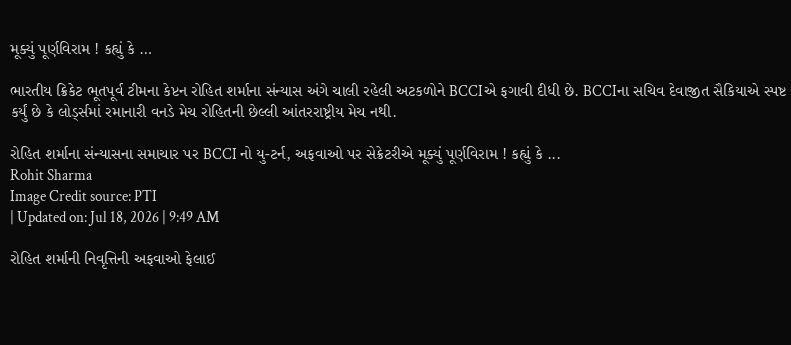મૂક્યું પૂર્ણવિરામ ! કહ્યું કે …

ભારતીય ક્રિકેટ ભૂતપૂર્વ ટીમના કેપ્ટન રોહિત શર્માના સંન્યાસ અંગે ચાલી રહેલી અટકળોને BCCIએ ફગાવી દીધી છે. BCCIના સચિવ દેવાજીત સૈકિયાએ સ્પષ્ટ કર્યું છે કે લોર્ડ્સમાં રમાનારી વનડે મેચ રોહિતની છેલ્લી આંતરરાષ્ટ્રીય મેચ નથી.

રોહિત શર્માના સંન્યાસના સમાચાર પર BCCI નો યુ-ટર્ન, અફવાઓ પર સેક્રેટરીએ મૂક્યું પૂર્ણવિરામ ! કહ્યું કે ...
Rohit Sharma
Image Credit source: PTI
| Updated on: Jul 18, 2026 | 9:49 AM

રોહિત શર્માની નિવૃત્તિની અફવાઓ ફેલાઈ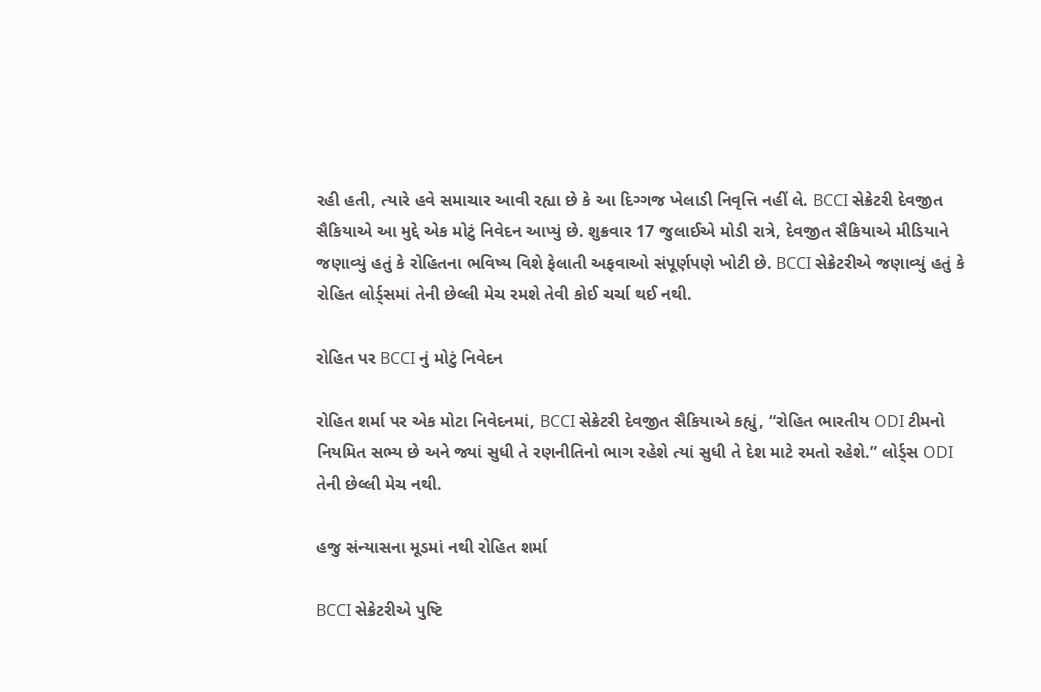રહી હતી, ત્યારે હવે સમાચાર આવી રહ્યા છે કે આ દિગ્ગજ ખેલાડી નિવૃત્તિ નહીં લે. BCCI સેક્રેટરી દેવજીત સૈકિયાએ આ મુદ્દે એક મોટું નિવેદન આપ્યું છે. શુક્રવાર 17 જુલાઈએ મોડી રાત્રે, દેવજીત સૈકિયાએ મીડિયાને જણાવ્યું હતું કે રોહિતના ભવિષ્ય વિશે ફેલાતી અફવાઓ સંપૂર્ણપણે ખોટી છે. BCCI સેક્રેટરીએ જણાવ્યું હતું કે રોહિત લોર્ડ્સમાં તેની છેલ્લી મેચ રમશે તેવી કોઈ ચર્ચા થઈ નથી.

રોહિત પર BCCI નું મોટું નિવેદન

રોહિત શર્મા પર એક મોટા નિવેદનમાં, BCCI સેક્રેટરી દેવજીત સૈકિયાએ કહ્યું, “રોહિત ભારતીય ODI ટીમનો નિયમિત સભ્ય છે અને જ્યાં સુધી તે રણનીતિનો ભાગ રહેશે ત્યાં સુધી તે દેશ માટે રમતો રહેશે.” લોર્ડ્સ ODI તેની છેલ્લી મેચ નથી.

હજુ સંન્યાસના મૂડમાં નથી રોહિત શર્મા

BCCI સેક્રેટરીએ પુષ્ટિ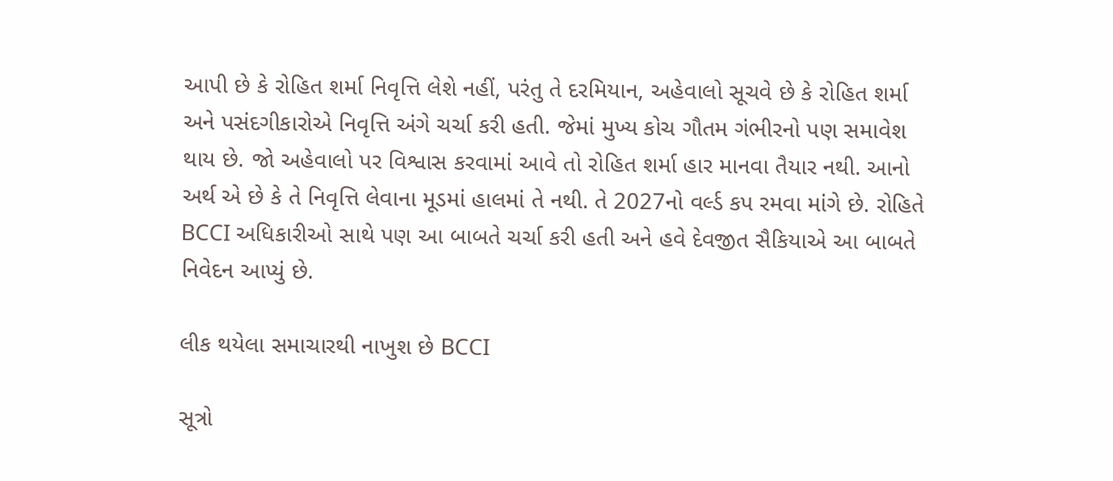આપી છે કે રોહિત શર્મા નિવૃત્તિ લેશે નહીં, પરંતુ તે દરમિયાન, અહેવાલો સૂચવે છે કે રોહિત શર્મા અને પસંદગીકારોએ નિવૃત્તિ અંગે ચર્ચા કરી હતી. જેમાં મુખ્ય કોચ ગૌતમ ગંભીરનો પણ સમાવેશ થાય છે. જો અહેવાલો પર વિશ્વાસ કરવામાં આવે તો રોહિત શર્મા હાર માનવા તૈયાર નથી. આનો અર્થ એ છે કે તે નિવૃત્તિ લેવાના મૂડમાં હાલમાં તે નથી. તે 2027નો વર્લ્ડ કપ રમવા માંગે છે. રોહિતે BCCI અધિકારીઓ સાથે પણ આ બાબતે ચર્ચા કરી હતી અને હવે દેવજીત સૈકિયાએ આ બાબતે નિવેદન આપ્યું છે.

લીક થયેલા સમાચારથી નાખુશ છે BCCI

સૂત્રો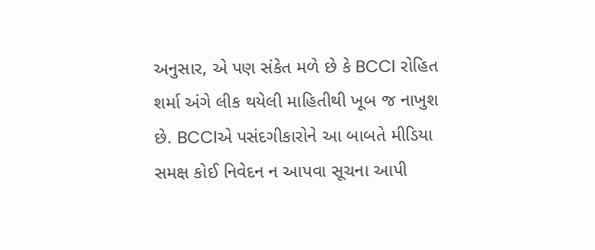અનુસાર, એ પણ સંકેત મળે છે કે BCCI રોહિત શર્મા અંગે લીક થયેલી માહિતીથી ખૂબ જ નાખુશ છે. BCCIએ પસંદગીકારોને આ બાબતે મીડિયા સમક્ષ કોઈ નિવેદન ન આપવા સૂચના આપી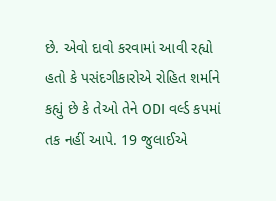છે. એવો દાવો કરવામાં આવી રહ્યો હતો કે પસંદગીકારોએ રોહિત શર્માને કહ્યું છે કે તેઓ તેને ODI વર્લ્ડ કપમાં તક નહીં આપે. 19 જુલાઈએ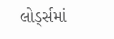લોર્ડ્સમાં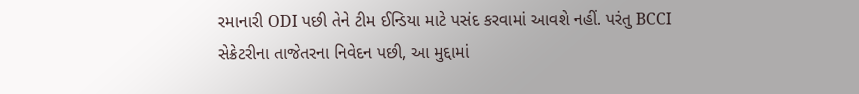રમાનારી ODI પછી તેને ટીમ ઈન્ડિયા માટે પસંદ કરવામાં આવશે નહીં. પરંતુ BCCI સેક્રેટરીના તાજેતરના નિવેદન પછી, આ મુદ્દામાં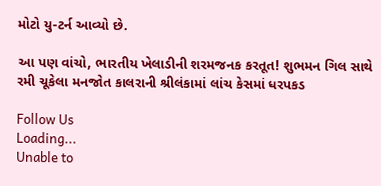મોટો યુ-ટર્ન આવ્યો છે.

આ પણ વાંચો, ભારતીય ખેલાડીની શરમજનક કરતૂત! શુભમન ગિલ સાથે રમી ચૂકેલા મનજોત કાલરાની શ્રીલંકામાં લાંચ કેસમાં ધરપકડ

Follow Us
Loading...
Unable to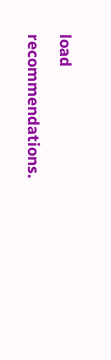load recommendations.